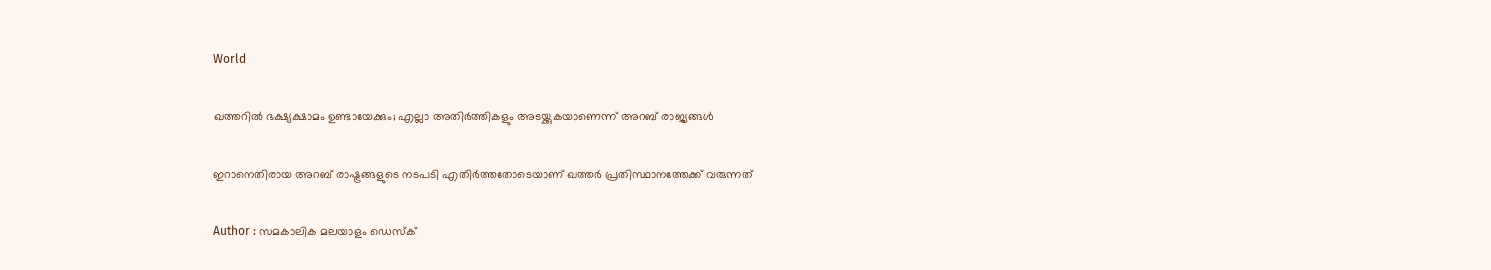World

ഖത്തറില്‍ ഭക്ഷ്യക്ഷാമം ഉണ്ടായേക്കും; എല്ലാ അതിര്‍ത്തികളും അടയ്ക്കുകയാണെന്ന് അറബ് രാജ്യങ്ങള്‍

ഇറാനെതിരായ അറബ് രാഷ്ട്രങ്ങളുടെ നടപടി എതിര്‍ത്തതോടെയാണ് ഖത്തര്‍ പ്രതിസ്ഥാനത്തേക്ക് വരുന്നത്

Author : സമകാലിക മലയാളം ഡെസ്ക്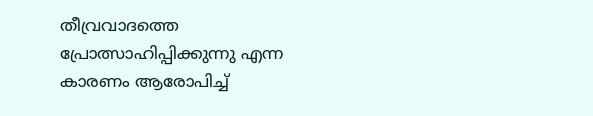തീവ്രവാദത്തെ പ്രോത്സാഹിപ്പിക്കുന്നു എന്ന കാരണം ആരോപിച്ച്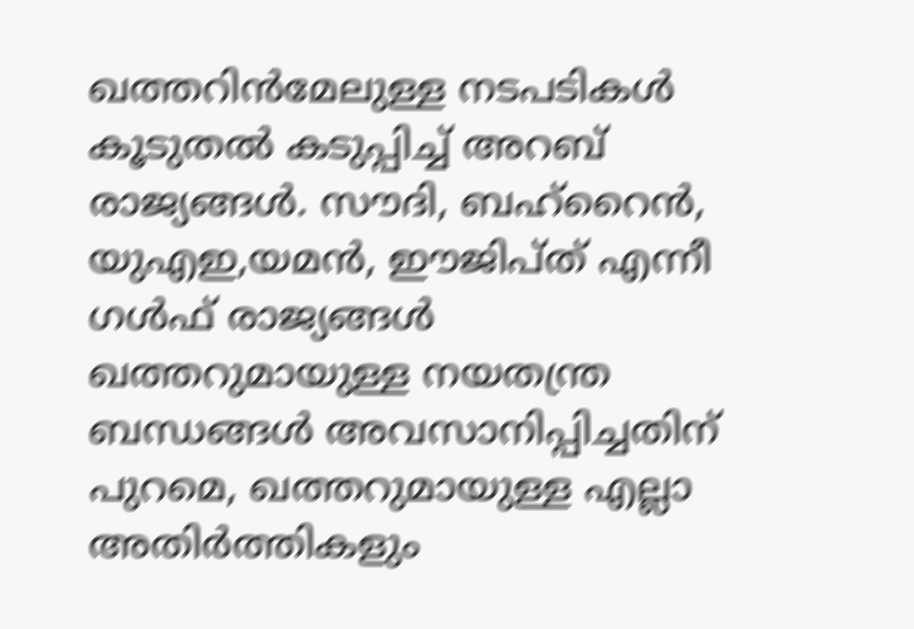ഖത്തറിന്‍മേലുള്ള നടപടികള്‍ കൂടുതല്‍ കടുപ്പിച്ച് അറബ് രാജ്യങ്ങള്‍. സൗദി, ബഹ്‌റൈന്‍, യുഎഇ,യമന്‍, ഈജിപ്ത് എന്നീ ഗള്‍ഫ് രാജ്യങ്ങള്‍ ഖത്തറുമായുള്ള നയതന്ത്ര ബന്ധങ്ങള്‍ അവസാനിപ്പിച്ചതിന് പുറമെ, ഖത്തറുമായുള്ള എല്ലാ അതിര്‍ത്തികളും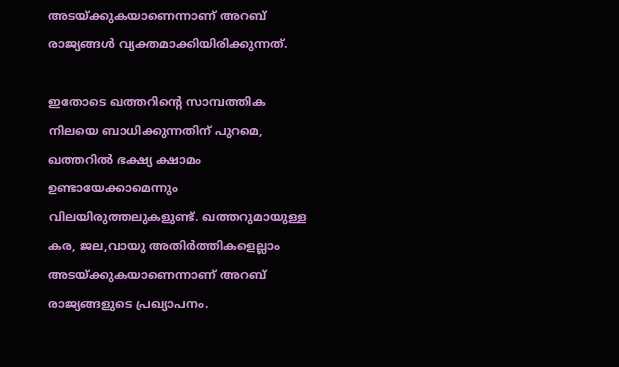അടയ്ക്കുകയാണെന്നാണ് അറബ് രാജ്യങ്ങള്‍ വ്യക്തമാക്കിയിരിക്കുന്നത്.

ഇതോടെ ഖത്തറിന്റെ സാമ്പത്തിക നിലയെ ബാധിക്കുന്നതിന് പുറമെ, ഖത്തറില്‍ ഭക്ഷ്യ ക്ഷാമം ഉണ്ടായേക്കാമെന്നും വിലയിരുത്തലുകളുണ്ട്. ഖത്തറുമായുള്ള കര, ജല,വായു അതിര്‍ത്തികളെല്ലാം അടയ്ക്കുകയാണെന്നാണ് അറബ് രാജ്യങ്ങളുടെ പ്രഖ്യാപനം.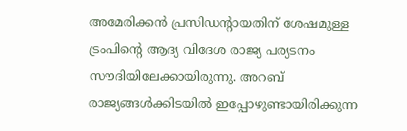അമേരിക്കന്‍ പ്രസിഡന്റായതിന് ശേഷമുള്ള ട്രംപിന്റെ ആദ്യ വിദേശ രാജ്യ പര്യടനം സൗദിയിലേക്കായിരുന്നു. അറബ് രാജ്യങ്ങള്‍ക്കിടയില്‍ ഇപ്പോഴുണ്ടായിരിക്കുന്ന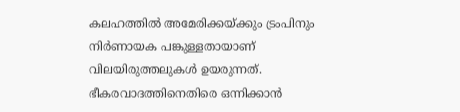കലഹത്തില്‍ അമേരിക്കയ്ക്കും ട്രംപിനും നിര്‍ണായക പങ്കുള്ളതായാണ് വിലയിരുത്തലുകള്‍ ഉയരുന്നത്. ഭീകരവാദത്തിനെതിരെ ഒന്നിക്കാന്‍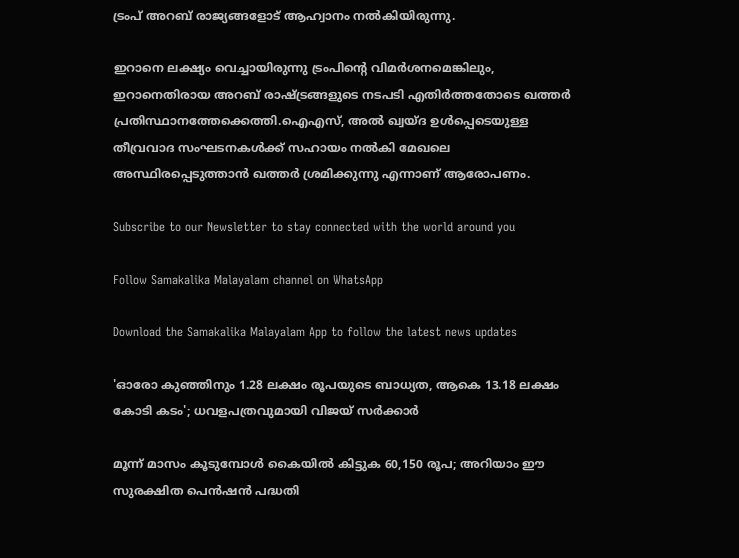ട്രംപ് അറബ് രാജ്യങ്ങളോട് ആഹ്വാനം നല്‍കിയിരുന്നു.

ഇറാനെ ലക്ഷ്യം വെച്ചായിരുന്നു ട്രംപിന്റെ വിമര്‍ശനമെങ്കിലും, ഇറാനെതിരായ അറബ് രാഷ്ട്രങ്ങളുടെ നടപടി എതിര്‍ത്തതോടെ ഖത്തര്‍ പ്രതിസ്ഥാനത്തേക്കെത്തി.ഐഎസ്, അല്‍ ഖ്വയ്ദ ഉള്‍പ്പെടെയുള്ള തീവ്രവാദ സംഘടനകള്‍ക്ക് സഹായം നല്‍കി മേഖലെ അസ്ഥിരപ്പെടുത്താന്‍ ഖത്തര്‍ ശ്രമിക്കുന്നു എന്നാണ് ആരോപണം.

Subscribe to our Newsletter to stay connected with the world around you

Follow Samakalika Malayalam channel on WhatsApp

Download the Samakalika Malayalam App to follow the latest news updates

'ഓരോ കുഞ്ഞിനും 1.28 ലക്ഷം രൂപയുടെ ബാധ്യത, ആകെ 13.18 ലക്ഷം കോടി കടം'; ധവളപത്രവുമായി വിജയ്‌ സർക്കാർ

മൂന്ന് മാസം കൂടുമ്പോള്‍ കൈയില്‍ കിട്ടുക 60,150 രൂപ; അറിയാം ഈ സുരക്ഷിത പെന്‍ഷന്‍ പദ്ധതി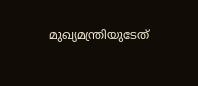മുഖ്യമന്ത്രിയുടേത്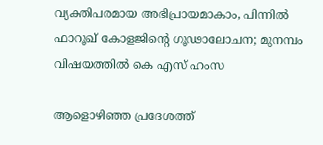വ്യക്തിപരമായ അഭിപ്രായമാകാം, പിന്നിൽ ഫാറൂഖ് കോളജിന്റെ ഗൂഢാലോചന; മുനമ്പം വിഷയത്തിൽ കെ എസ് ഹംസ

ആളൊഴിഞ്ഞ പ്രദേശത്ത്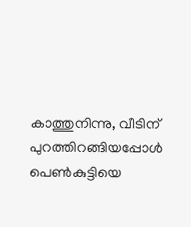കാത്തുനിന്നു, വീടിന് പുറത്തിറങ്ങിയപ്പോള്‍ പെണ്‍കുട്ടിയെ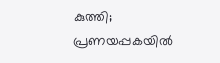കുത്തി; പ്രണയപ്പകയില്‍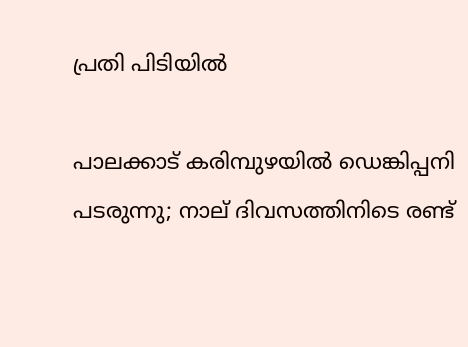പ്രതി പിടിയില്‍

പാലക്കാട് കരിമ്പുഴയിൽ ഡെങ്കിപ്പനി പടരുന്നു; നാല് ദിവസത്തിനിടെ രണ്ട്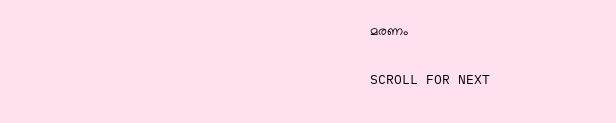മരണം

SCROLL FOR NEXT